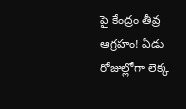పై కేంద్రం తీవ్ర ఆగ్రహం! ఏడు రోజుల్లోగా లెక్క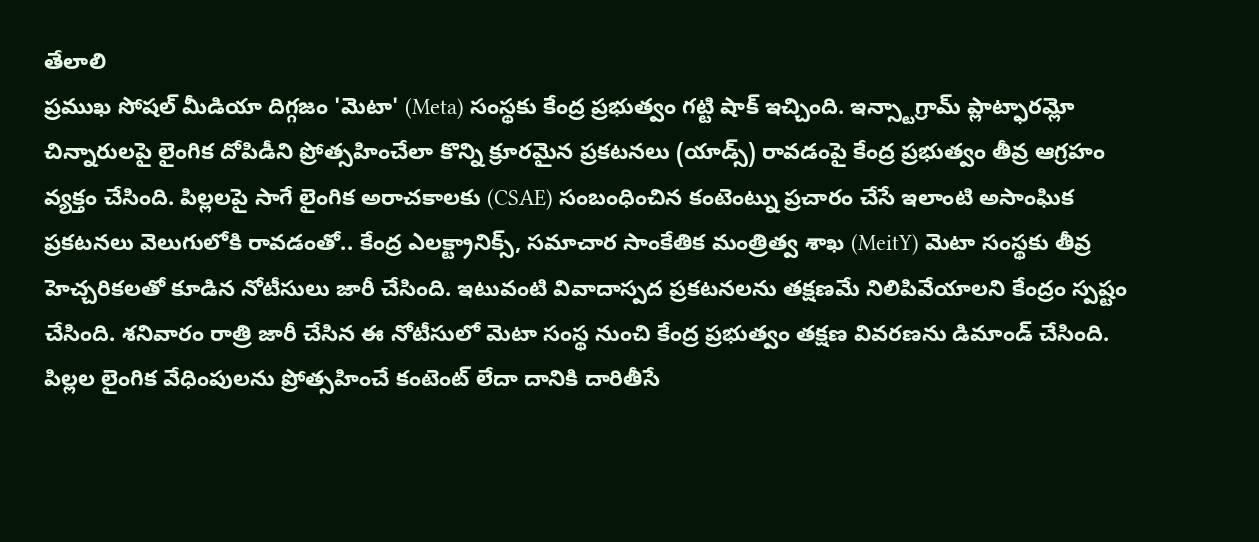తేలాలి
ప్రముఖ సోషల్ మీడియా దిగ్గజం 'మెటా' (Meta) సంస్థకు కేంద్ర ప్రభుత్వం గట్టి షాక్ ఇచ్చింది. ఇన్స్టాగ్రామ్ ప్లాట్ఫారమ్లో చిన్నారులపై లైంగిక దోపిడీని ప్రోత్సహించేలా కొన్ని క్రూరమైన ప్రకటనలు (యాడ్స్) రావడంపై కేంద్ర ప్రభుత్వం తీవ్ర ఆగ్రహం వ్యక్తం చేసింది. పిల్లలపై సాగే లైంగిక అరాచకాలకు (CSAE) సంబంధించిన కంటెంట్ను ప్రచారం చేసే ఇలాంటి అసాంఘిక ప్రకటనలు వెలుగులోకి రావడంతో.. కేంద్ర ఎలక్ట్రానిక్స్, సమాచార సాంకేతిక మంత్రిత్వ శాఖ (MeitY) మెటా సంస్థకు తీవ్ర హెచ్చరికలతో కూడిన నోటీసులు జారీ చేసింది. ఇటువంటి వివాదాస్పద ప్రకటనలను తక్షణమే నిలిపివేయాలని కేంద్రం స్పష్టం చేసింది. శనివారం రాత్రి జారీ చేసిన ఈ నోటీసులో మెటా సంస్థ నుంచి కేంద్ర ప్రభుత్వం తక్షణ వివరణను డిమాండ్ చేసింది. పిల్లల లైంగిక వేధింపులను ప్రోత్సహించే కంటెంట్ లేదా దానికి దారితీసే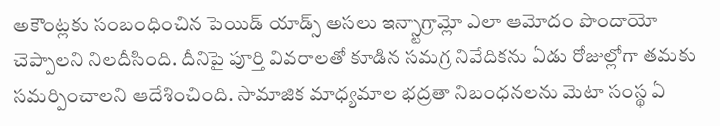అకౌంట్లకు సంబంధించిన పెయిడ్ యాడ్స్ అసలు ఇన్స్టాగ్రామ్లో ఎలా ఆమోదం పొందాయో చెప్పాలని నిలదీసింది. దీనిపై పూర్తి వివరాలతో కూడిన సమగ్ర నివేదికను ఏడు రోజుల్లోగా తమకు సమర్పించాలని ఆదేశించింది. సామాజిక మాధ్యమాల భద్రతా నిబంధనలను మెటా సంస్థ ఏ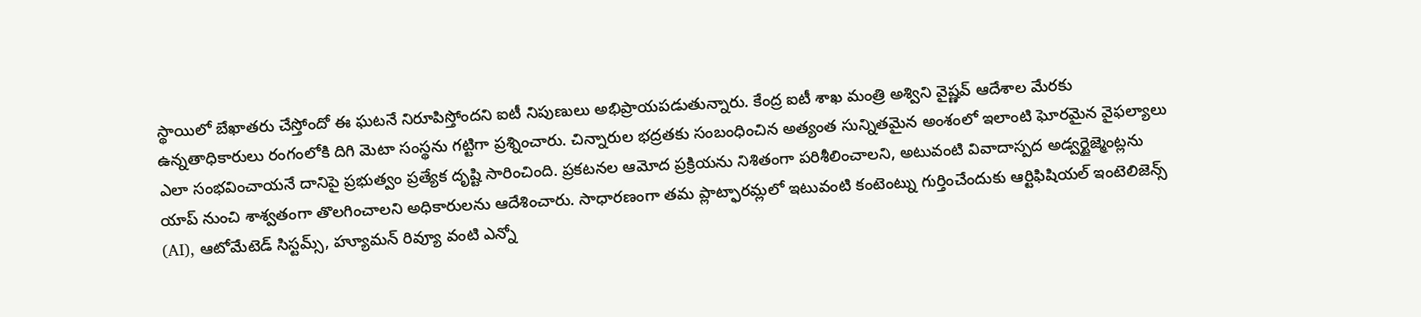స్థాయిలో బేఖాతరు చేస్తోందో ఈ ఘటనే నిరూపిస్తోందని ఐటీ నిపుణులు అభిప్రాయపడుతున్నారు. కేంద్ర ఐటీ శాఖ మంత్రి అశ్విని వైష్ణవ్ ఆదేశాల మేరకు ఉన్నతాధికారులు రంగంలోకి దిగి మెటా సంస్థను గట్టిగా ప్రశ్నించారు. చిన్నారుల భద్రతకు సంబంధించిన అత్యంత సున్నితమైన అంశంలో ఇలాంటి ఘోరమైన వైఫల్యాలు ఎలా సంభవించాయనే దానిపై ప్రభుత్వం ప్రత్యేక దృష్టి సారించింది. ప్రకటనల ఆమోద ప్రక్రియను నిశితంగా పరిశీలించాలని, అటువంటి వివాదాస్పద అడ్వర్టైజ్మెంట్లను యాప్ నుంచి శాశ్వతంగా తొలగించాలని అధికారులను ఆదేశించారు. సాధారణంగా తమ ప్లాట్ఫారమ్లలో ఇటువంటి కంటెంట్ను గుర్తించేందుకు ఆర్టిఫిషియల్ ఇంటెలిజెన్స్ (AI), ఆటోమేటెడ్ సిస్టమ్స్, హ్యూమన్ రివ్యూ వంటి ఎన్నో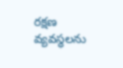రక్షణ వ్యవస్థలను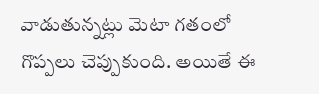వాడుతున్నట్లు మెటా గతంలో గొప్పలు చెప్పుకుంది. అయితే ఈ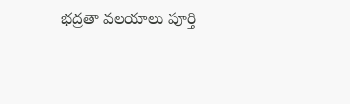భద్రతా వలయాలు పూర్తి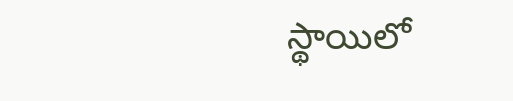స్థాయిలో